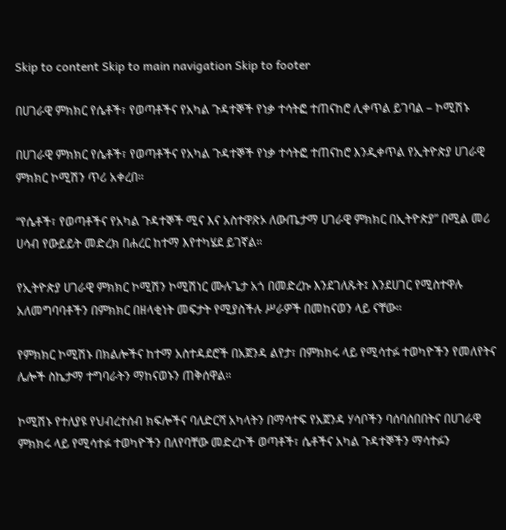Skip to content Skip to main navigation Skip to footer

በሀገራዊ ምክክር የሴቶች፣ የወጣቶችና የአካል ጉዳተኞች የነቃ ተሳትፎ ተጠናከሮ ሊቀጥል ይገባል – ኮሚሽኑ

በሀገራዊ ምክክር የሴቶች፣ የወጣቶችና የአካል ጉዳተኞች የነቃ ተሳትፎ ተጠናከሮ እንዲቀጥል የኢትዮጵያ ሀገራዊ ምክክር ኮሚሽን ጥሪ አቀረበ።

“የሴቶች፣ የወጣቶችና የአካል ጉዳተኞች ሚና እና አስተዋጽኦ ለውጤታማ ሀገራዊ ምክክር በኢትዮጵያ” በሚል መሪ ሀሳብ የውይይት መድረክ በሐረር ከተማ እየተካሄደ ይገኛል።

የኢትዮጵያ ሀገራዊ ምክክር ኮሚሽን ኮሚሽነር ሙሉጌታ አጎ በመድረኩ እንደገለጹት፤ እንደሀገር የሚስተዋሉ አለመግባባቶችን በምክክር በዘላቂነት መፍታት የሚያስችሉ ሥራዎች በመከናወን ላይ ናቸው።

የምክክር ኮሚሽኑ በክልሎችና ከተማ አስተዳደሮች በአጀንዳ ልየታ፣ በምክክሩ ላይ የሚሳተፉ ተወካዮችን የመለየትና ሌሎች ስኬታማ ተግባራትን ማከናወኑን ጠቅሰዋል።

ኮሚሽኑ የተለያዩ የህብረተሰብ ክፍሎችና ባለድርሻ አካላትን በማሳተፍ የአጀንዳ ሃሳቦችን ባሰባሰበበትና በሀገራዊ ምክክሩ ላይ የሚሳተፉ ተወካዮችን በለየባቸው መድረኮች ወጣቶች፣ ሴቶችና አካል ጉዳተኞችን ማሳተፉን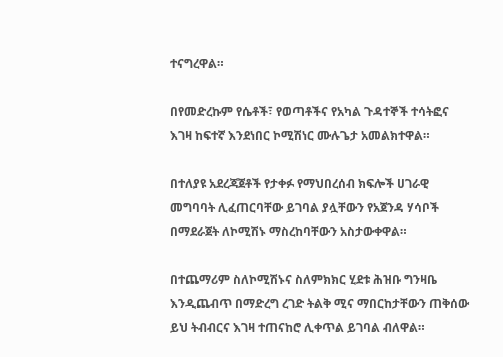ተናግረዋል።

በየመድረኩም የሴቶች፣ የወጣቶችና የአካል ጉዳተኞች ተሳትፎና እገዛ ከፍተኛ እንደነበር ኮሚሽነር ሙሉጌታ አመልክተዋል።

በተለያዩ አደረጃጀቶች የታቀፉ የማህበረሰብ ክፍሎች ሀገራዊ መግባባት ሊፈጠርባቸው ይገባል ያሏቸውን የአጀንዳ ሃሳቦች በማደራጀት ለኮሚሽኑ ማስረከባቸውን አስታውቀዋል።

በተጨማሪም ስለኮሚሽኑና ስለምክክር ሂደቱ ሕዝቡ ግንዛቤ እንዲጨብጥ በማድረግ ረገድ ትልቅ ሚና ማበርከታቸውን ጠቅሰው ይህ ትብብርና እገዛ ተጠናከሮ ሊቀጥል ይገባል ብለዋል።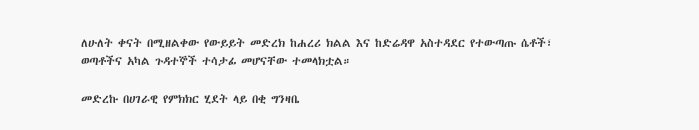ለሁለት ቀናት በሚዘልቀው የውይይት መድረክ ከሐረሪ ክልል እና ከድሬዳዋ አስተዳደር የተውጣጡ ሴቶች፣ ወጣቶችና አካል ጉዳተኞች ተሳታፊ መሆናቸው ተመላክቷል።

መድረኩ በሀገራዊ የምክክር ሂደት ላይ በቂ ግንዛቤ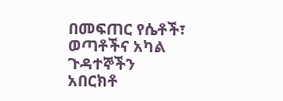በመፍጠር የሴቶች፣ ወጣቶችና አካል ጉዳተኞችን አበርክቶ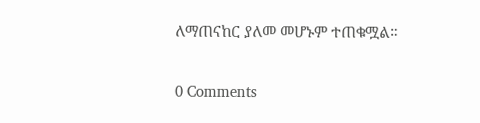ለማጠናከር ያለመ መሆኑም ተጠቁሟል።

0 Comments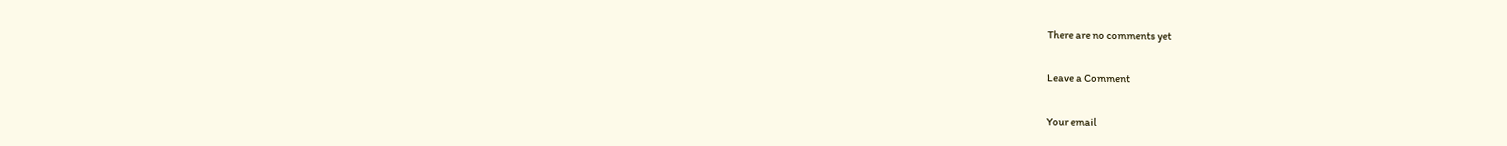There are no comments yet

Leave a Comment

Your email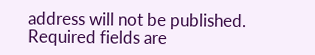address will not be published. Required fields are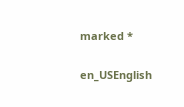marked *

en_USEnglish